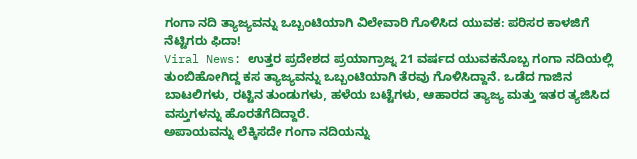ಗಂಗಾ ನದಿ ತ್ಯಾಜ್ಯವನ್ನು ಒಬ್ಬಂಟಿಯಾಗಿ ವಿಲೇವಾರಿ ಗೊಳಿಸಿದ ಯುವಕ: ಪರಿಸರ ಕಾಳಜಿಗೆ ನೆಟ್ಟಿಗರು ಫಿದಾ!
Viral News: ಉತ್ತರ ಪ್ರದೇಶದ ಪ್ರಯಾಗ್ರಾಜ್ನ 21 ವರ್ಷದ ಯುವಕನೊಬ್ಬ ಗಂಗಾ ನದಿಯಲ್ಲಿ ತುಂಬಿಹೋಗಿದ್ದ ಕಸ ತ್ಯಾಜ್ಯವನ್ನು ಒಬ್ಬಂಟಿಯಾಗಿ ತೆರವು ಗೊಳಿಸಿದ್ದಾನೆ. ಒಡೆದ ಗಾಜಿನ ಬಾಟಲಿಗಳು, ರಟ್ಟಿನ ತುಂಡುಗಳು, ಹಳೆಯ ಬಟ್ಟೆಗಳು, ಆಹಾರದ ತ್ಯಾಜ್ಯ ಮತ್ತು ಇತರ ತ್ಯಜಿಸಿದ ವಸ್ತುಗಳನ್ನು ಹೊರತೆಗೆದಿದ್ದಾರೆ.
ಅಪಾಯವನ್ನು ಲೆಕ್ಕಿಸದೇ ಗಂಗಾ ನದಿಯನ್ನು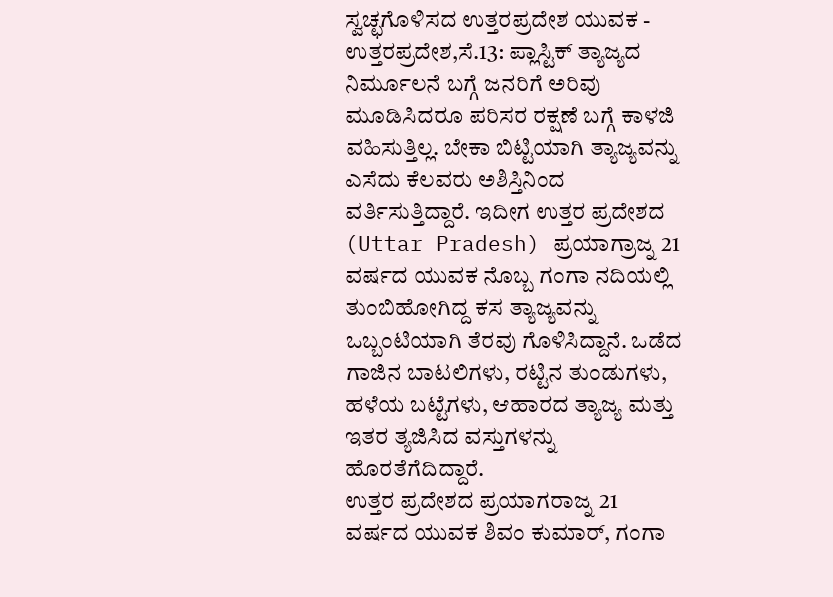ಸ್ವಚ್ಛಗೊಳಿಸದ ಉತ್ತರಪ್ರದೇಶ ಯುವಕ -
ಉತ್ತರಪ್ರದೇಶ,ಸೆ.13: ಪ್ಲಾಸ್ಟಿಕ್ ತ್ಯಾಜ್ಯದ ನಿರ್ಮೂಲನೆ ಬಗ್ಗೆ ಜನರಿಗೆ ಅರಿವು ಮೂಡಿಸಿದರೂ ಪರಿಸರ ರಕ್ಷಣೆ ಬಗ್ಗೆ ಕಾಳಜಿ ವಹಿಸುತ್ತಿಲ್ಲ. ಬೇಕಾ ಬಿಟ್ಟಿಯಾಗಿ ತ್ಯಾಜ್ಯವನ್ನು ಎಸೆದು ಕೆಲವರು ಅಶಿಸ್ತಿನಿಂದ ವರ್ತಿಸುತ್ತಿದ್ದಾರೆ. ಇದೀಗ ಉತ್ತರ ಪ್ರದೇಶದ (Uttar Pradesh) ಪ್ರಯಾಗ್ರಾಜ್ನ 21 ವರ್ಷದ ಯುವಕ ನೊಬ್ಬ ಗಂಗಾ ನದಿಯಲ್ಲಿ ತುಂಬಿಹೋಗಿದ್ದ ಕಸ ತ್ಯಾಜ್ಯವನ್ನು ಒಬ್ಬಂಟಿಯಾಗಿ ತೆರವು ಗೊಳಿಸಿದ್ದಾನೆ. ಒಡೆದ ಗಾಜಿನ ಬಾಟಲಿಗಳು, ರಟ್ಟಿನ ತುಂಡುಗಳು, ಹಳೆಯ ಬಟ್ಟೆಗಳು, ಆಹಾರದ ತ್ಯಾಜ್ಯ ಮತ್ತು ಇತರ ತ್ಯಜಿಸಿದ ವಸ್ತುಗಳನ್ನು ಹೊರತೆಗೆದಿದ್ದಾರೆ.
ಉತ್ತರ ಪ್ರದೇಶದ ಪ್ರಯಾಗರಾಜ್ನ 21 ವರ್ಷದ ಯುವಕ ಶಿವಂ ಕುಮಾರ್, ಗಂಗಾ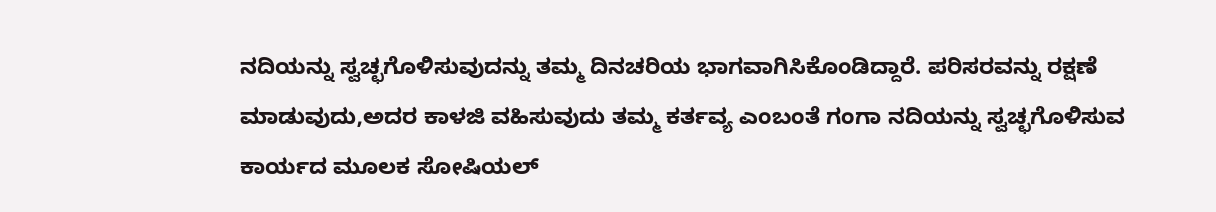ನದಿಯನ್ನು ಸ್ವಚ್ಛಗೊಳಿಸುವುದನ್ನು ತಮ್ಮ ದಿನಚರಿಯ ಭಾಗವಾಗಿಸಿಕೊಂಡಿದ್ದಾರೆ. ಪರಿಸರವನ್ನು ರಕ್ಷಣೆ ಮಾಡುವುದು,ಅದರ ಕಾಳಜಿ ವಹಿಸುವುದು ತಮ್ಮ ಕರ್ತವ್ಯ ಎಂಬಂತೆ ಗಂಗಾ ನದಿಯನ್ನು ಸ್ವಚ್ಛಗೊಳಿಸುವ ಕಾರ್ಯದ ಮೂಲಕ ಸೋಷಿಯಲ್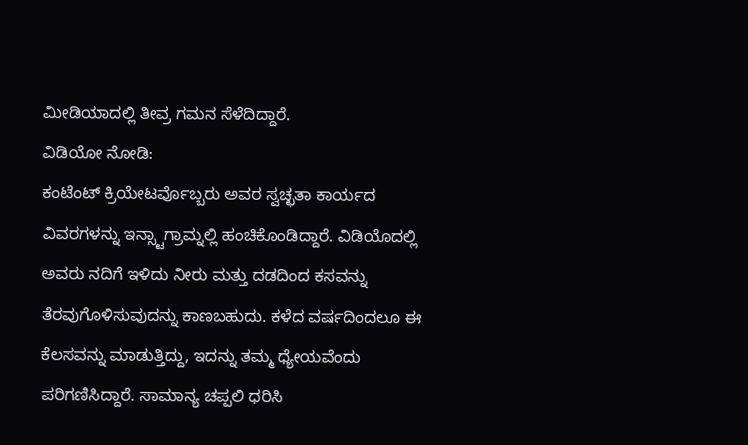ಮೀಡಿಯಾದಲ್ಲಿ ತೀವ್ರ ಗಮನ ಸೆಳೆದಿದ್ದಾರೆ.
ವಿಡಿಯೋ ನೋಡಿ:
ಕಂಟೆಂಟ್ ಕ್ರಿಯೇಟರ್ವೊಬ್ಬರು ಅವರ ಸ್ವಚ್ಛತಾ ಕಾರ್ಯದ ವಿವರಗಳನ್ನು ಇನ್ಸ್ಟಾಗ್ರಾಮ್ನಲ್ಲಿ ಹಂಚಿಕೊಂಡಿದ್ದಾರೆ. ವಿಡಿಯೊದಲ್ಲಿ ಅವರು ನದಿಗೆ ಇಳಿದು ನೀರು ಮತ್ತು ದಡದಿಂದ ಕಸವನ್ನು ತೆರವುಗೊಳಿಸುವುದನ್ನು ಕಾಣಬಹುದು. ಕಳೆದ ವರ್ಷದಿಂದಲೂ ಈ ಕೆಲಸವನ್ನು ಮಾಡುತ್ತಿದ್ದು, ಇದನ್ನು ತಮ್ಮ ಧ್ಯೇಯವೆಂದು ಪರಿಗಣಿಸಿದ್ದಾರೆ. ಸಾಮಾನ್ಯ ಚಪ್ಪಲಿ ಧರಿಸಿ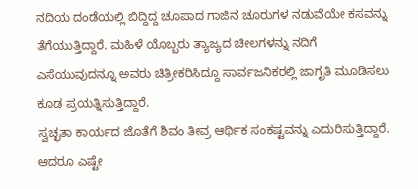ನದಿಯ ದಂಡೆಯಲ್ಲಿ ಬಿದ್ದಿದ್ದ ಚೂಪಾದ ಗಾಜಿನ ಚೂರುಗಳ ನಡುವೆಯೇ ಕಸವನ್ನು ತೆಗೆಯುತ್ತಿದ್ದಾರೆ. ಮಹಿಳೆ ಯೊಬ್ಬರು ತ್ಯಾಜ್ಯದ ಚೀಲಗಳನ್ನು ನದಿಗೆ ಎಸೆಯುವುದನ್ನೂ ಅವರು ಚಿತ್ರೀಕರಿಸಿದ್ದೂ ಸಾರ್ವಜನಿಕರಲ್ಲಿ ಜಾಗೃತಿ ಮೂಡಿಸಲು ಕೂಡ ಪ್ರಯತ್ನಿಸುತ್ತಿದ್ದಾರೆ.
ಸ್ವಚ್ಛತಾ ಕಾರ್ಯದ ಜೊತೆಗೆ ಶಿವಂ ತೀವ್ರ ಆರ್ಥಿಕ ಸಂಕಷ್ಟವನ್ನು ಎದುರಿಸುತ್ತಿದ್ದಾರೆ. ಆದರೂ ಎಷ್ಟೇ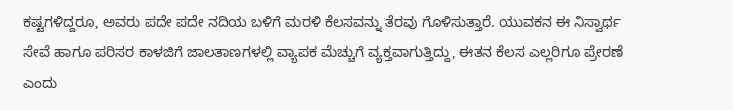ಕಷ್ಟಗಳಿದ್ದರೂ, ಅವರು ಪದೇ ಪದೇ ನದಿಯ ಬಳಿಗೆ ಮರಳಿ ಕೆಲಸವನ್ನು ತೆರವು ಗೊಳಿಸುತ್ತಾರೆ. ಯುವಕನ ಈ ನಿಸ್ವಾರ್ಥ ಸೇವೆ ಹಾಗೂ ಪರಿಸರ ಕಾಳಜಿಗೆ ಜಾಲತಾಣಗಳಲ್ಲಿ ವ್ಯಾಪಕ ಮೆಚ್ಚುಗೆ ವ್ಯಕ್ತವಾಗುತ್ತಿದ್ದು, ಈತನ ಕೆಲಸ ಎಲ್ಲರಿಗೂ ಪ್ರೇರಣೆ ಎಂದು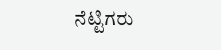ನೆಟ್ಟಿಗರು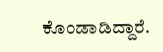ಕೊಂಡಾಡಿದ್ದಾರೆ.